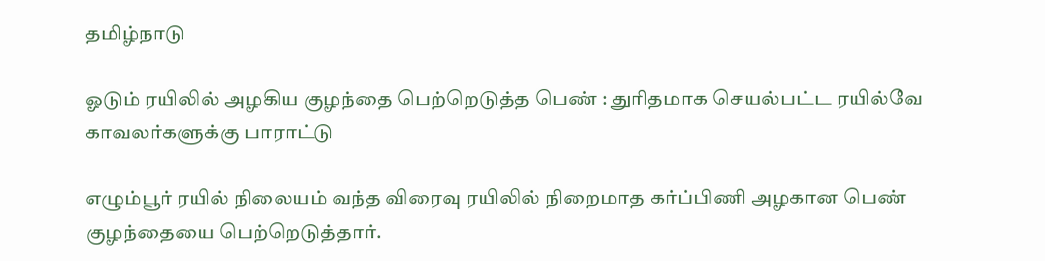தமிழ்நாடு

ஓடும் ரயிலில் அழகிய குழந்தை பெற்றெடுத்த பெண் : துரிதமாக செயல்பட்ட ரயில்வே காவலர்களுக்கு பாராட்டு

எழும்பூர் ரயில் நிலையம் வந்த விரைவு ரயிலில் நிறைமாத கர்ப்பிணி அழகான பெண் குழந்தையை பெற்றெடுத்தார்.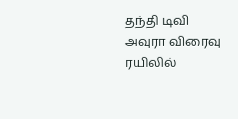தந்தி டிவி
அவுரா விரைவு ரயிலில்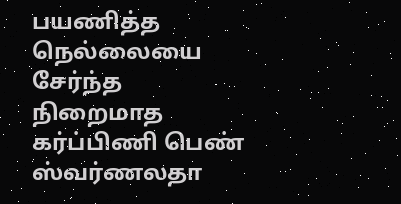பயணித்த நெல்லையை சேர்ந்த நிறைமாத கர்ப்பிணி பெண் ஸ்வர்ணலதா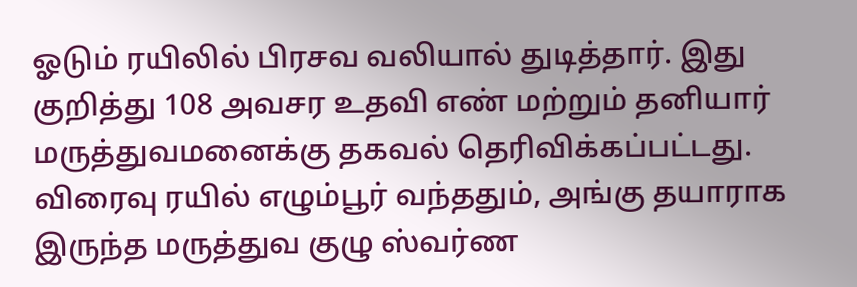ஓடும் ரயிலில் பிரசவ வலியால் துடித்தார். இது குறித்து 108 அவசர உதவி எண் மற்றும் தனியார் மருத்துவமனைக்கு தகவல் தெரிவிக்கப்பட்டது. விரைவு ரயில் எழும்பூர் வந்ததும், அங்கு தயாராக இருந்த மருத்துவ குழு ஸ்வர்ண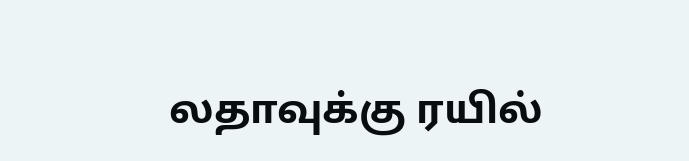லதாவுக்கு ரயில்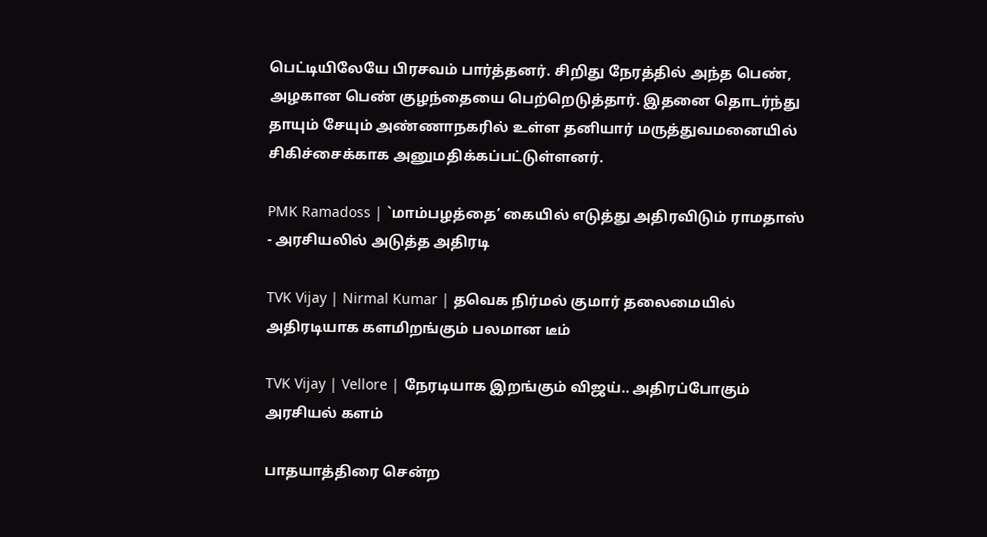பெட்டியிலேயே பிரசவம் பார்த்தனர். சிறிது நேரத்தில் அந்த பெண், அழகான பெண் குழந்தையை பெற்றெடுத்தார். இதனை தொடர்ந்து தாயும் சேயும் அண்ணாநகரில் உள்ள தனியார் மருத்துவமனையில் சிகிச்சைக்காக அனுமதிக்கப்பட்டுள்ளனர்.

PMK Ramadoss | `மாம்பழத்தை’ கையில் எடுத்து அதிரவிடும் ராமதாஸ் - அரசியலில் அடுத்த அதிரடி

TVK Vijay | Nirmal Kumar | தவெக நிர்மல் குமார் தலைமையில் அதிரடியாக களமிறங்கும் பலமான டீம்

TVK Vijay | Vellore | நேரடியாக இறங்கும் விஜய்.. அதிரப்போகும் அரசியல் களம்

பாதயாத்திரை சென்ற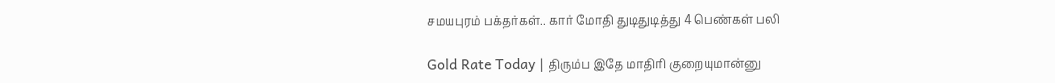சமயபுரம் பக்தர்கள்.. கார் மோதி துடிதுடித்து 4 பெண்கள் பலி

Gold Rate Today | திரும்ப இதே மாதிரி குறையுமான்னு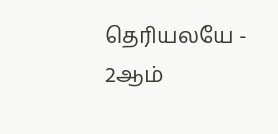தெரியலயே - 2ஆம்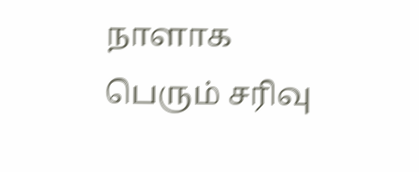நாளாக பெரும் சரிவு